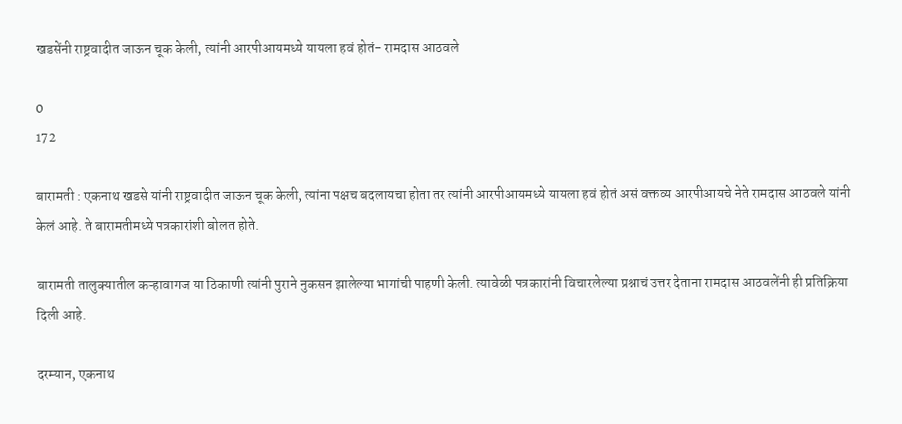खडसेंनी राष्ट्रवादीत जाऊन चूक केली, त्यांनी आरपीआयमध्ये यायला हवं होतं- रामदास आठवले

0
172

बारामती : एकनाथ खडसे यांनी राष्ट्रवादीत जाऊन चूक केली, त्यांना पक्षच बदलायचा होता तर त्यांनी आरपीआयमध्ये यायला हवं होतं असं वक्तव्य आरपीआयचे नेते रामदास आठवले यांनी केलं आहे. ते बारामतीमध्ये पत्रकारांशी बोलत होते.

बारामती तालुक्यातील कऱ्हावागज या ठिकाणी त्यांनी पुराने नुकसन झालेल्या भागांची पाहणी केली. त्यावेळी पत्रकारांनी विचारलेल्या प्रश्नाचं उत्तर देताना रामदास आठवलेंनी ही प्रतिक्रिया दिली आहे.

दरम्यान, एकनाथ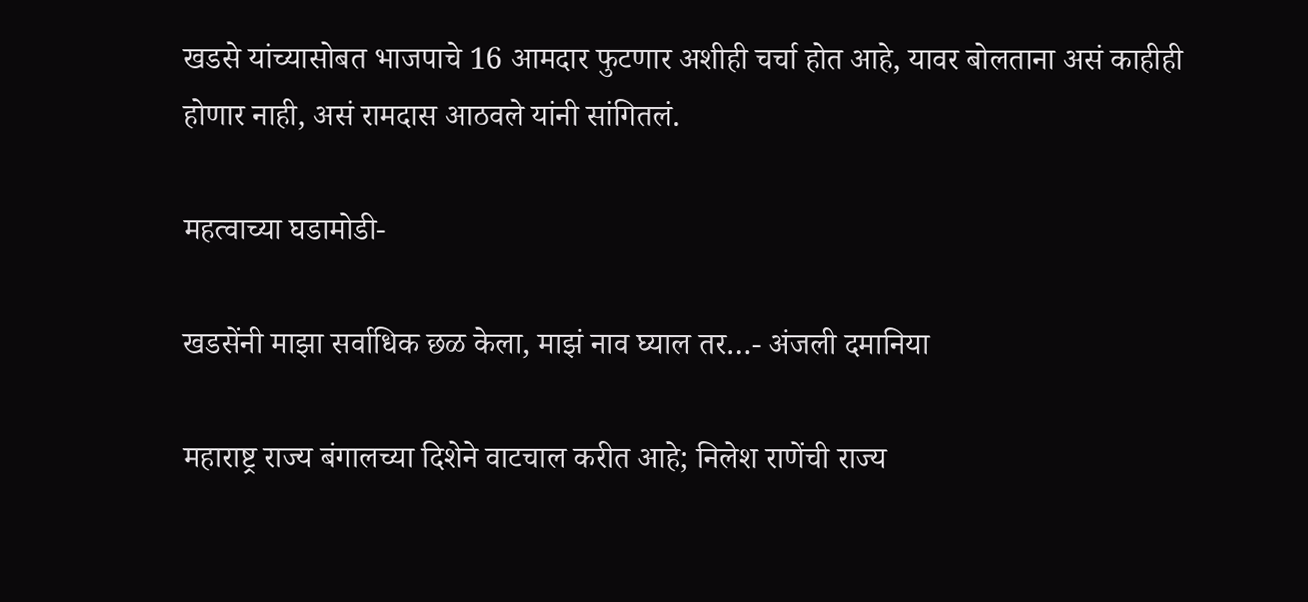खडसे यांच्यासोबत भाजपाचे 16 आमदार फुटणार अशीही चर्चा होत आहे, यावर बोलताना असं काहीही होणार नाही, असं रामदास आठवले यांनी सांगितलं.

महत्वाच्या घडामोडी-

खडसेंनी माझा सर्वाधिक छळ केला, माझं नाव घ्याल तर…- अंजली दमानिया

महाराष्ट्र राज्य बंगालच्या दिशेने वाटचाल करीत आहे; निलेश राणेंची राज्य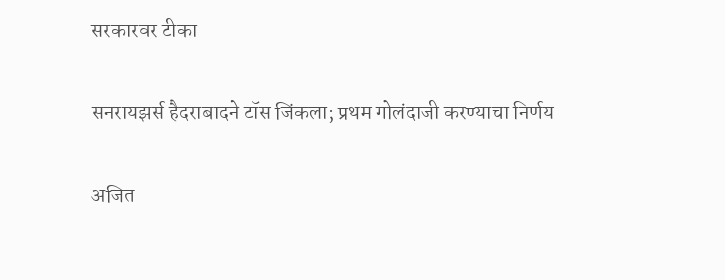सरकारवर टीका

सनरायझर्स हैदराबादने टॉस जिंकला; प्रथम गोलंदाजी करण्याचा निर्णय

अजित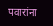पवारांना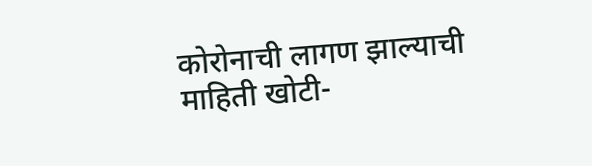कोरोनाची लागण झाल्याची माहिती खोटी-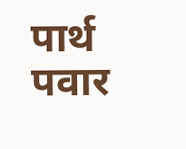पार्थ पवार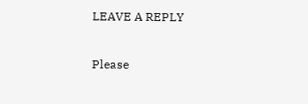LEAVE A REPLY

Please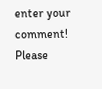enter your comment!
Please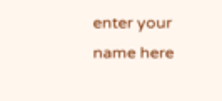enter your name here